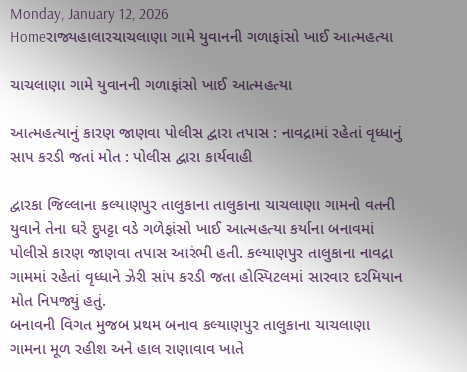Monday, January 12, 2026
Homeરાજ્યહાલારચાચલાણા ગામે યુવાનની ગળાફાંસો ખાઈ આત્મહત્યા

ચાચલાણા ગામે યુવાનની ગળાફાંસો ખાઈ આત્મહત્યા

આત્મહત્યાનું કારણ જાણવા પોલીસ દ્વારા તપાસ : નાવદ્રામાં રહેતાં વૃધ્ધાનું સાપ કરડી જતાં મોત : પોલીસ દ્વારા કાર્યવાહી

દ્વારકા જિલ્લાના કલ્યાણપુર તાલુકાના તાલુકાના ચાચલાણા ગામનો વતની યુવાને તેના ઘરે દુપટ્ટા વડે ગળેફાંસો ખાઈ આત્મહત્યા કર્યાના બનાવમાં પોલીસે કારણ જાણવા તપાસ આરંભી હતી. કલ્યાણપુર તાલુકાના નાવદ્રા ગામમાં રહેતાં વૃધ્ધાને ઝેરી સાંપ કરડી જતા હોસ્પિટલમાં સારવાર દરમિયાન મોત નિપજ્યું હતું.
બનાવની વિગત મુજબ પ્રથમ બનાવ કલ્યાણપુર તાલુકાના ચાચલાણા ગામના મૂળ રહીશ અને હાલ રાણાવાવ ખાતે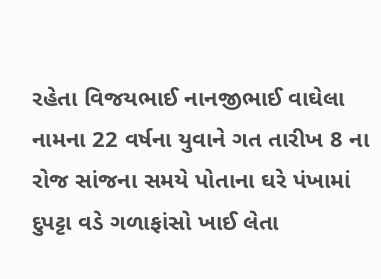રહેતા વિજયભાઈ નાનજીભાઈ વાઘેલા નામના 22 વર્ષના યુવાને ગત તારીખ 8 ના રોજ સાંજના સમયે પોતાના ઘરે પંખામાં દુપટ્ટા વડે ગળાફાંસો ખાઈ લેતા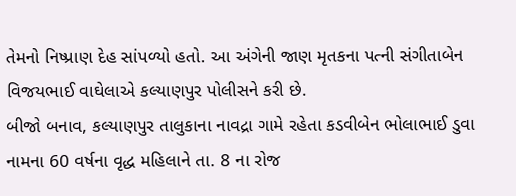તેમનો નિષ્પ્રાણ દેહ સાંપળ્યો હતો. આ અંગેની જાણ મૃતકના પત્ની સંગીતાબેન વિજયભાઈ વાઘેલાએ કલ્યાણપુર પોલીસને કરી છે.
બીજો બનાવ, કલ્યાણપુર તાલુકાના નાવદ્રા ગામે રહેતા કડવીબેન ભોલાભાઈ ડુવા નામના 60 વર્ષના વૃદ્ધ મહિલાને તા. 8 ના રોજ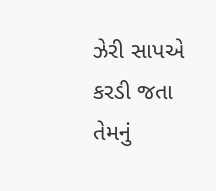ઝેરી સાપએ કરડી જતા તેમનું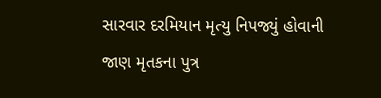સારવાર દરમિયાન મૃત્યુ નિપજ્યું હોવાની જાણ મૃતકના પુત્ર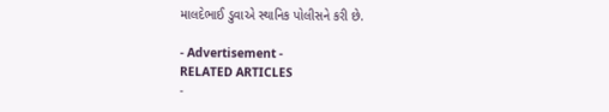માલદેભાઈ ડુવાએ સ્થાનિક પોલીસને કરી છે.

- Advertisement -
RELATED ARTICLES
-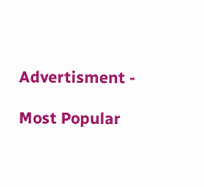Advertisment -

Most Popular